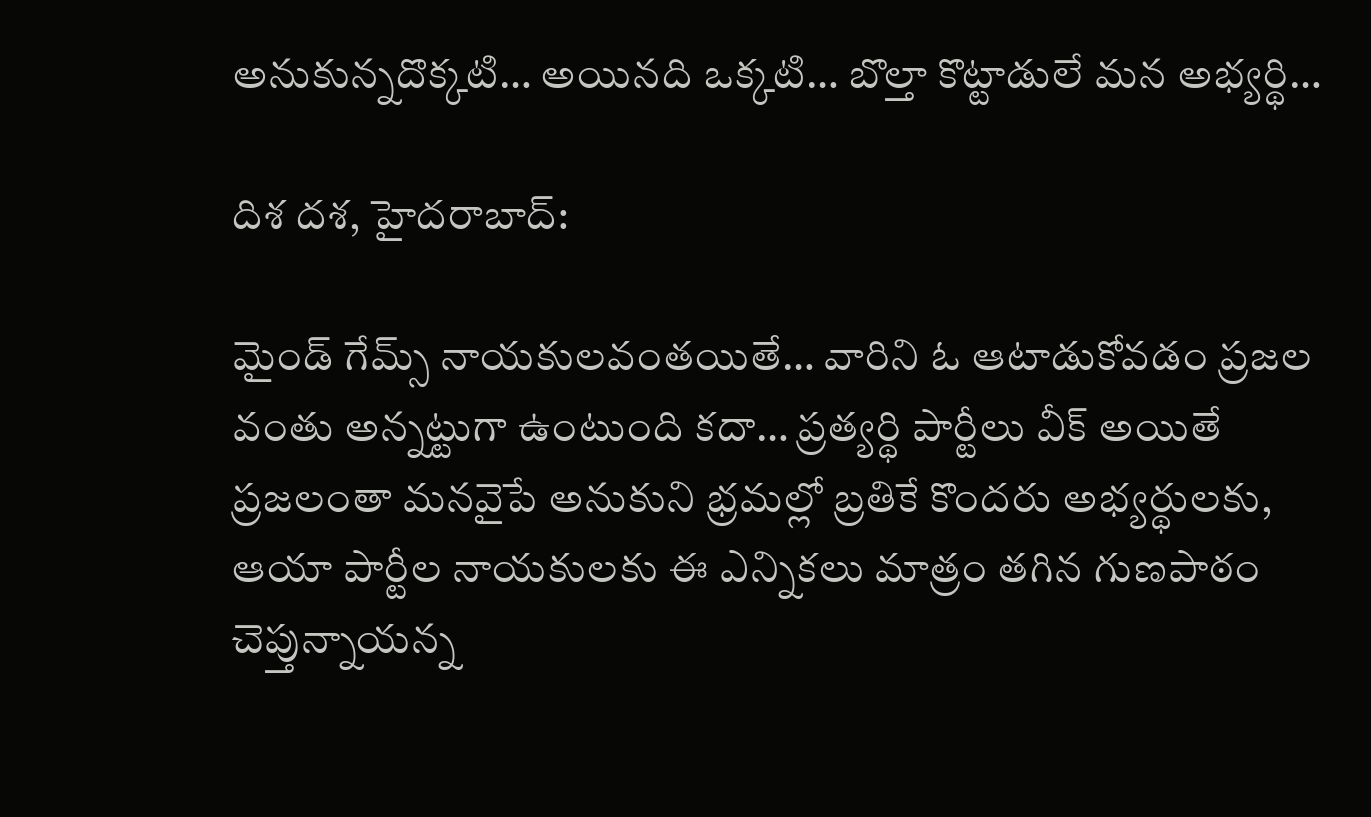అనుకున్నదొక్కటి… అయినది ఒక్కటి… బొల్తా కొట్టాడులే మన అభ్యర్థి…

దిశ దశ, హైదరాబాద్:

మైండ్ గేమ్స్ నాయకులవంతయితే… వారిని ఓ ఆటాడుకోవడం ప్రజల వంతు అన్నట్టుగా ఉంటుంది కదా… ప్రత్యర్థి పార్టీలు వీక్ అయితే ప్రజలంతా మనవైపే అనుకుని భ్రమల్లో బ్రతికే కొందరు అభ్యర్థులకు, ఆయా పార్టీల నాయకులకు ఈ ఎన్నికలు మాత్రం తగిన గుణపాఠం చెప్తున్నాయన్న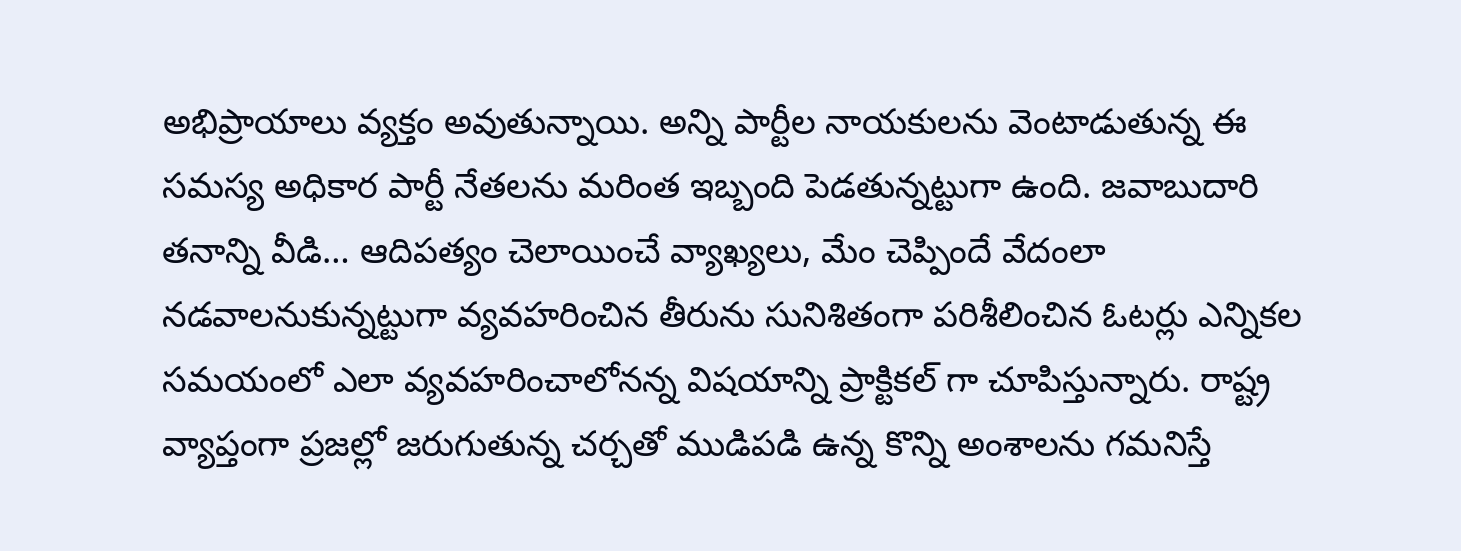అభిప్రాయాలు వ్యక్తం అవుతున్నాయి. అన్ని పార్టీల నాయకులను వెంటాడుతున్న ఈ సమస్య అధికార పార్టీ నేతలను మరింత ఇబ్బంది పెడతున్నట్టుగా ఉంది. జవాబుదారి తనాన్ని వీడి… ఆదిపత్యం చెలాయించే వ్యాఖ్యలు, మేం చెప్పిందే వేదంలా నడవాలనుకున్నట్టుగా వ్యవహరించిన తీరును సునిశితంగా పరిశీలించిన ఓటర్లు ఎన్నికల సమయంలో ఎలా వ్యవహరించాలోనన్న విషయాన్ని ప్రాక్టికల్ గా చూపిస్తున్నారు. రాష్ట్ర వ్యాప్తంగా ప్రజల్లో జరుగుతున్న చర్చతో ముడిపడి ఉన్న కొన్ని అంశాలను గమనిస్తే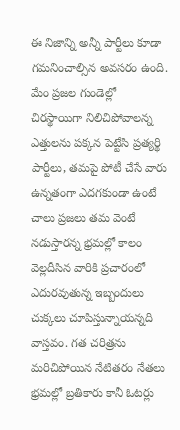ఈ నిజాన్ని అన్నీ పార్టీలు కూడా గమనించాల్సిన అవసరం ఉంది. మేం ప్రజల గుండెల్లో చిరస్థాయిగా నిలిచిపోవాలన్న ఎత్తులను పక్కన పెట్టేసి ప్రత్యర్థి పార్టీలు, తమపై పోటీ చేసే వారు ఉన్నతంగా ఎదగకుండా ఉంటే చాలు ప్రజలు తమ వెంటే నడుస్తారన్న భ్రమల్లో కాలం వెల్లదీసిన వారికి ప్రచారంలో ఎదురవుతున్న ఇబ్బందులు చుక్కలు చూపిస్తున్నాయన్నది వాస్తవం. గత చరిత్రను మరిచిపోయిన నేటితరం నేతలు భ్రమల్లో బ్రతికారు కానీ ఓటర్లు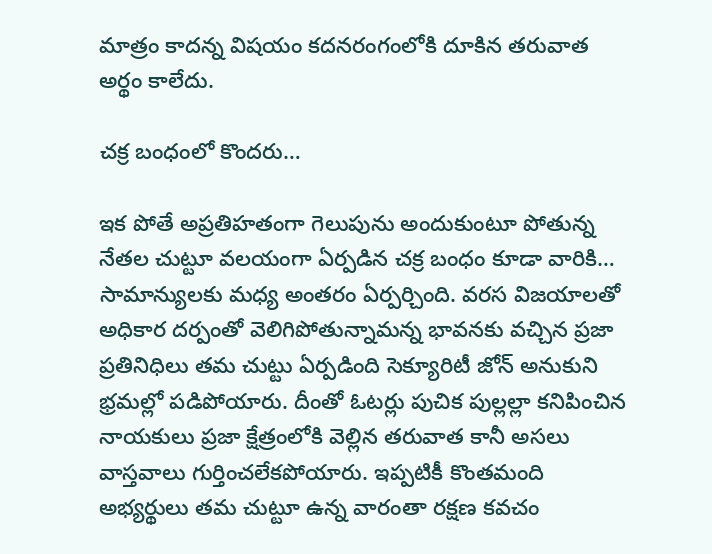మాత్రం కాదన్న విషయం కదనరంగంలోకి దూకిన తరువాత అర్థం కాలేదు.

చక్ర బంధంలో కొందరు…

ఇక పోతే అప్రతిహతంగా గెలుపును అందుకుంటూ పోతున్న నేతల చుట్టూ వలయంగా ఏర్పడిన చక్ర బంధం కూడా వారికి… సామాన్యులకు మధ్య అంతరం ఏర్పర్చింది. వరస విజయాలతో అధికార దర్పంతో వెలిగిపోతున్నామన్న భావనకు వచ్చిన ప్రజా ప్రతినిధిలు తమ చుట్టు ఏర్పడింది సెక్యూరిటీ జోన్ అనుకుని భ్రమల్లో పడిపోయారు. దీంతో ఓటర్లు పుచిక పుల్లల్లా కనిపించిన నాయకులు ప్రజా క్షేత్రంలోకి వెల్లిన తరువాత కానీ అసలు వాస్తవాలు గుర్తించలేకపోయారు. ఇప్పటికీ కొంతమంది అభ్యర్థులు తమ చుట్టూ ఉన్న వారంతా రక్షణ కవచం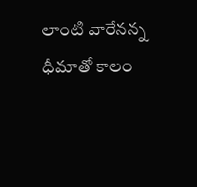లాంటి వారేనన్న ధీమాతో కాలం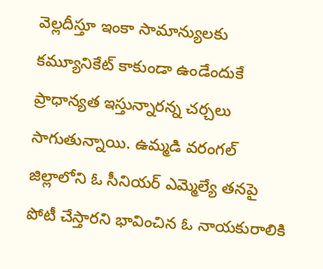వెల్లదీస్తూ ఇంకా సామాన్యులకు కమ్యూనికేట్ కాకుండా ఉండేందుకే ప్రాధాన్యత ఇస్తున్నారన్న చర్చలు సాగుతున్నాయి. ఉమ్మడి వరంగల్ జిల్లాలోని ఓ సీనియర్ ఎమ్మెల్యే తనపై పోటీ చేస్తారని భావించిన ఓ నాయకురాలికి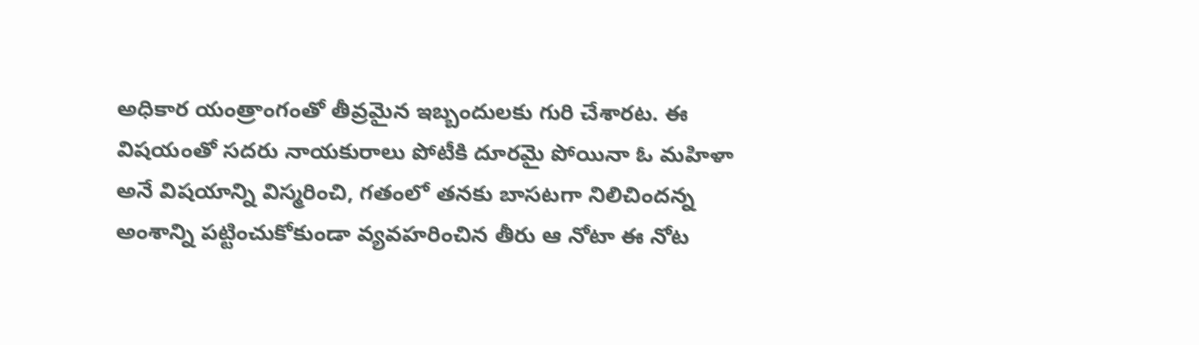అధికార యంత్రాంగంతో తీవ్రమైన ఇబ్బందులకు గురి చేశారట. ఈ విషయంతో సదరు నాయకురాలు పోటీకి దూరమై పోయినా ఓ మహిళా అనే విషయాన్ని విస్మరించి, గతంలో తనకు బాసటగా నిలిచిందన్న అంశాన్ని పట్టించుకోకుండా వ్యవహరించిన తీరు ఆ నోటా ఈ నోట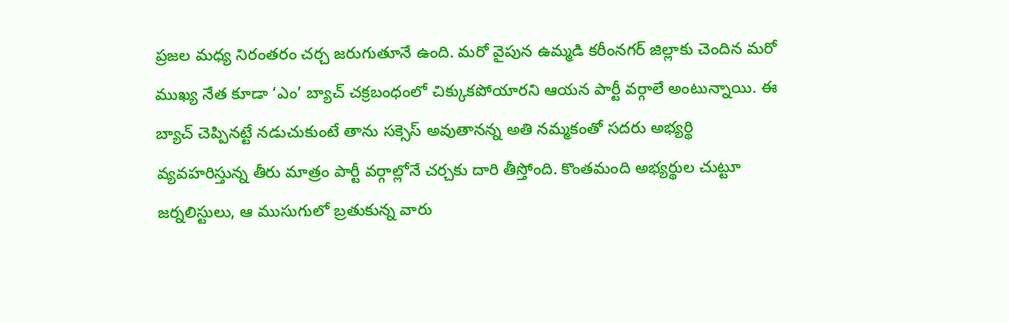ప్రజల మధ్య నిరంతరం చర్చ జరుగుతూనే ఉంది. మరో వైపున ఉమ్మడి కరీంనగర్ జిల్లాకు చెందిన మరో ముఖ్య నేత కూడా ‘ఎం’ బ్యాచ్ చక్రబంధంలో చిక్కుకపోయారని ఆయన పార్టీ వర్గాలే అంటున్నాయి. ఈ బ్యాచ్ చెప్పినట్టే నడుచుకుంటే తాను సక్సెస్ అవుతానన్న అతి నమ్మకంతో సదరు అభ్యర్థి వ్యవహరిస్తున్న తీరు మాత్రం పార్టీ వర్గాల్లోనే చర్చకు దారి తీస్తోంది. కొంతమంది అభ్యర్థుల చుట్టూ జర్నలిస్టులు, ఆ ముసుగులో బ్రతుకున్న వారు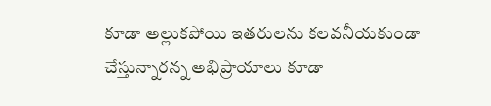కూడా అల్లుకపోయి ఇతరులను కలవనీయకుండా చేస్తున్నారన్న అభిప్రాయాలు కూడా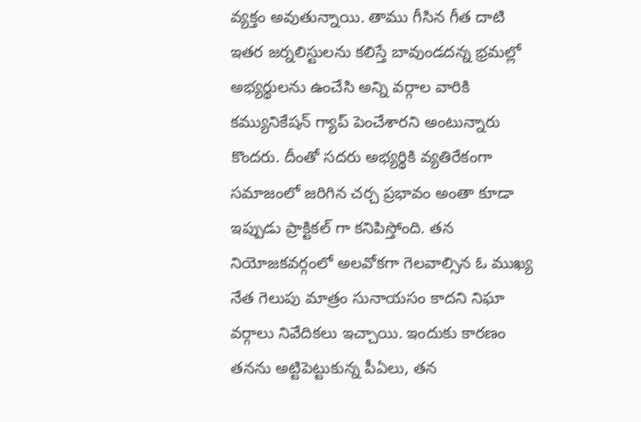వ్యక్తం అవుతున్నాయి. తాము గీసిన గీత దాటి ఇతర జర్నలిస్టులను కలిస్తే బావుండదన్న భ్రమల్లో అభ్యర్థులను ఉంచేసి అన్ని వర్గాల వారికి కమ్యునికేషన్ గ్యాప్ పెంచేశారని అంటున్నారు కొందరు. దీంతో సదరు అభ్యర్థికి వ్యతిరేకంగా సమాజంలో జరిగిన చర్చ ప్రభావం అంతా కూడా ఇప్పుడు ప్రాక్టికల్ గా కనిపిస్తోంది. తన నియోజకవర్గంలో అలవోకగా గెలవాల్సిన ఓ ముఖ్య నేత గెలుపు మాత్రం సునాయసం కాదని నిఘా వర్గాలు నివేదికలు ఇచ్చాయి. ఇందుకు కారణం తనను అట్టిపెట్టుకున్న పీఏలు, తన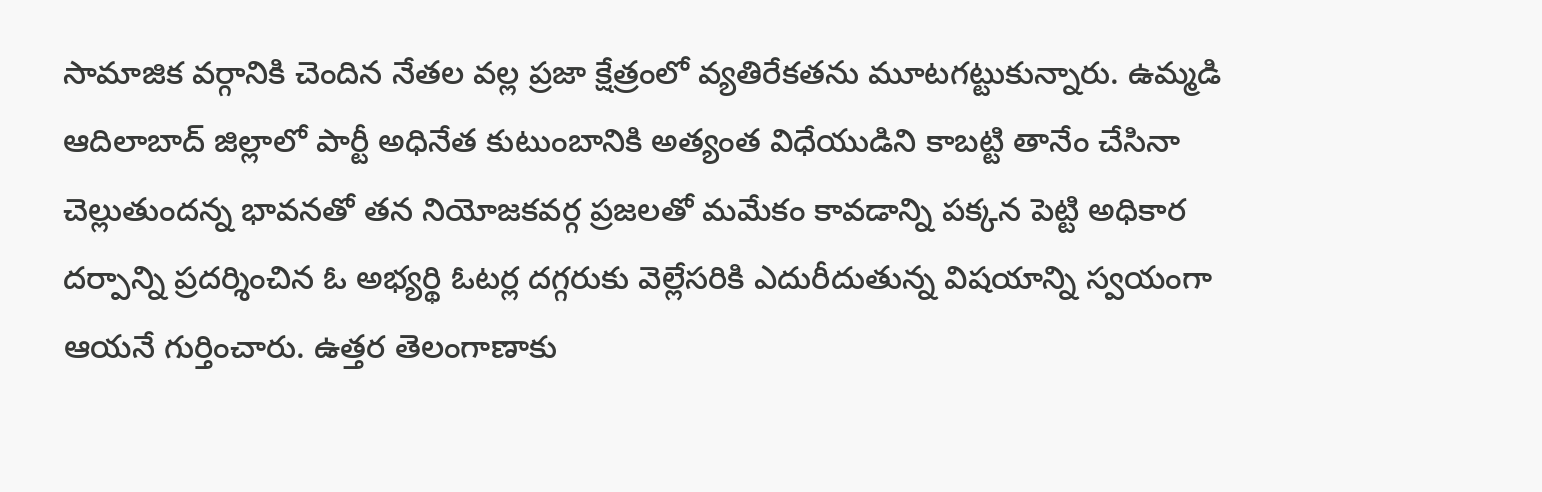సామాజిక వర్గానికి చెందిన నేతల వల్ల ప్రజా క్షేత్రంలో వ్యతిరేకతను మూటగట్టుకున్నారు. ఉమ్మడి ఆదిలాబాద్ జిల్లాలో పార్టీ అధినేత కుటుంబానికి అత్యంత విధేయుడిని కాబట్టి తానేం చేసినా చెల్లుతుందన్న భావనతో తన నియోజకవర్గ ప్రజలతో మమేకం కావడాన్ని పక్కన పెట్టి అధికార దర్పాన్ని ప్రదర్శించిన ఓ అభ్యర్థి ఓటర్ల దగ్గరుకు వెల్లేసరికి ఎదురీదుతున్న విషయాన్ని స్వయంగా ఆయనే గుర్తించారు. ఉత్తర తెలంగాణాకు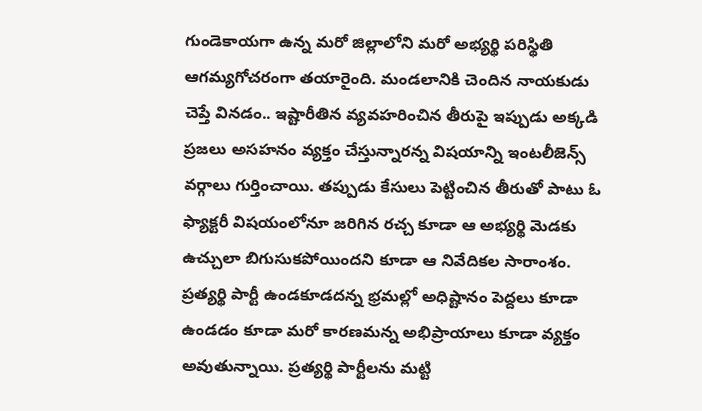గుండెకాయగా ఉన్న మరో జిల్లాలోని మరో అభ్యర్థి పరిస్థితి ఆగమ్యగోచరంగా తయారైంది. మండలానికి చెందిన నాయకుడు చెప్తే వినడం.. ఇష్టారీతిన వ్యవహరించిన తీరుపై ఇప్పుడు అక్కడి ప్రజలు అసహనం వ్యక్తం చేస్తున్నారన్న విషయాన్ని ఇంటలీజెన్స్ వర్గాలు గుర్తించాయి. తప్పుడు కేసులు పెట్టించిన తీరుతో పాటు ఓ ఫ్యాక్టరీ విషయంలోనూ జరిగిన రచ్చ కూడా ఆ అభ్యర్థి మెడకు ఉచ్చులా బిగుసుకపోయిందని కూడా ఆ నివేదికల సారాంశం. ప్రత్యర్థి పార్టీ ఉండకూడదన్న భ్రమల్లో అధిష్టానం పెద్దలు కూడా ఉండడం కూడా మరో కారణమన్న అభిప్రాయాలు కూడా వ్యక్తం అవుతున్నాయి. ప్రత్యర్థి పార్టీలను మట్టి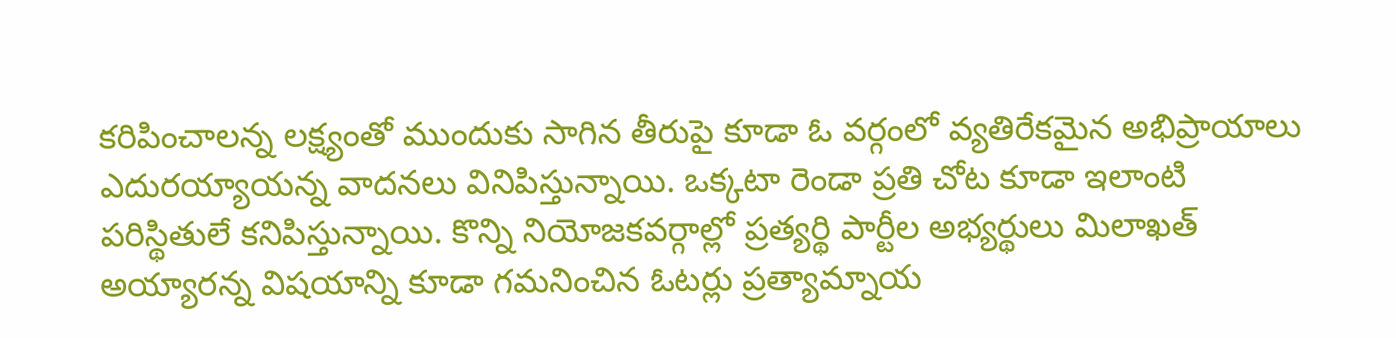కరిపించాలన్న లక్ష్యంతో ముందుకు సాగిన తీరుపై కూడా ఓ వర్గంలో వ్యతిరేకమైన అభిప్రాయాలు ఎదురయ్యాయన్న వాదనలు వినిపిస్తున్నాయి. ఒక్కటా రెండా ప్రతి చోట కూడా ఇలాంటి పరిస్థితులే కనిపిస్తున్నాయి. కొన్ని నియోజకవర్గాల్లో ప్రత్యర్థి పార్టీల అభ్యర్థులు మిలాఖత్ అయ్యారన్న విషయాన్ని కూడా గమనించిన ఓటర్లు ప్రత్యామ్నాయ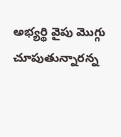అభ్యర్థి వైపు మొగ్గు చూపుతున్నారన్న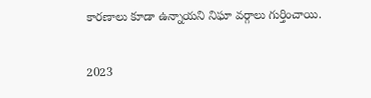కారణాలు కూడా ఉన్నాయని నిఘా వర్గాలు గుర్తించాయి.

2023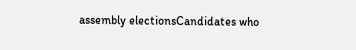assembly electionsCandidates who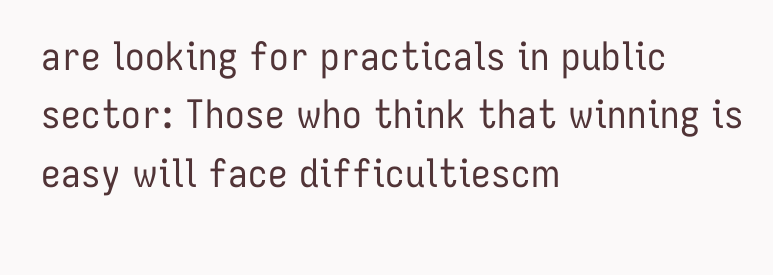are looking for practicals in public sector: Those who think that winning is easy will face difficultiescm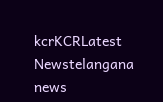kcrKCRLatest Newstelangana news